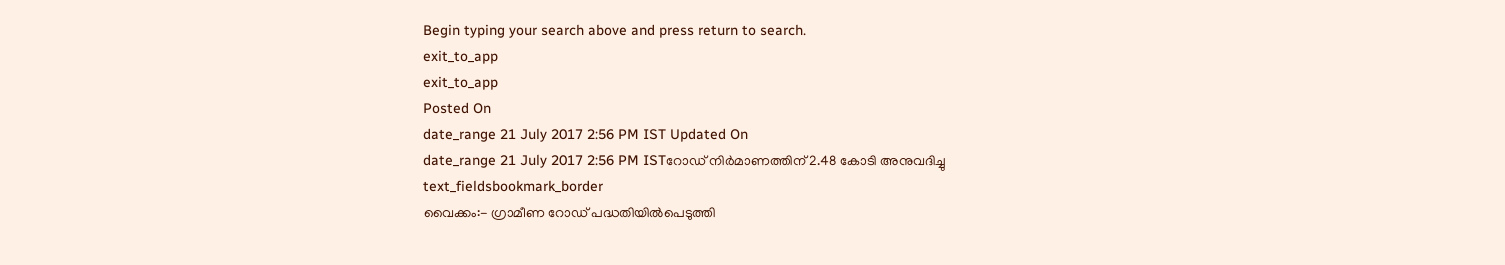Begin typing your search above and press return to search.
exit_to_app
exit_to_app
Posted On
date_range 21 July 2017 2:56 PM IST Updated On
date_range 21 July 2017 2:56 PM ISTറോഡ് നിർമാണത്തിന് 2.48 കോടി അനുവദിച്ചു
text_fieldsbookmark_border
വൈക്കം:- ഗ്രാമീണ റോഡ് പദ്ധതിയിൽപെടുത്തി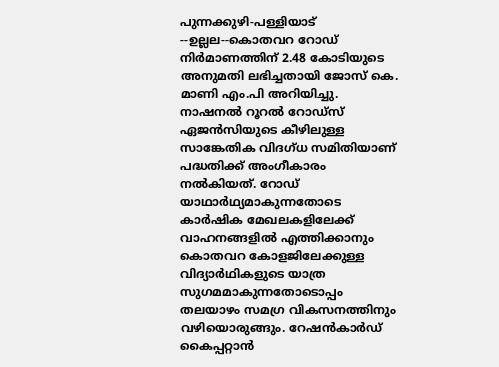പുന്നക്കുഴി-പള്ളിയാട് --ഉല്ലല--കൊതവറ റോഡ് നിർമാണത്തിന് 2.48 കോടിയുടെ അനുമതി ലഭിച്ചതായി ജോസ് കെ. മാണി എം.പി അറിയിച്ചു. നാഷനൽ റൂറൽ റോഡ്സ് ഏജൻസിയുടെ കീഴിലുള്ള സാങ്കേതിക വിദഗ്ധ സമിതിയാണ് പദ്ധതിക്ക് അംഗീകാരം നൽകിയത്. റോഡ് യാഥാർഥ്യമാകുന്നതോടെ കാർഷിക മേഖലകളിലേക്ക് വാഹനങ്ങളിൽ എത്തിക്കാനും കൊതവറ കോളജിലേക്കുള്ള വിദ്യാർഥികളുടെ യാത്ര സുഗമമാകുന്നതോടൊപ്പം തലയാഴം സമഗ്ര വികസനത്തിനും വഴിയൊരുങ്ങും. റേഷൻകാർഡ് കൈപ്പറ്റാൻ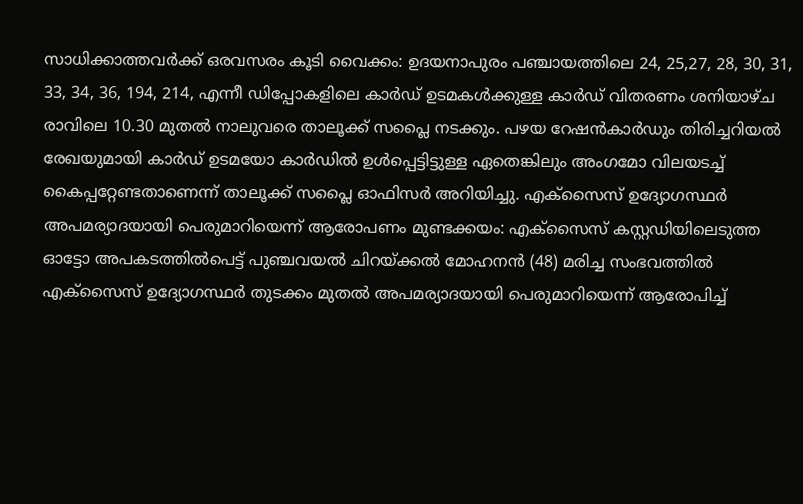സാധിക്കാത്തവർക്ക് ഒരവസരം കൂടി വൈക്കം: ഉദയനാപുരം പഞ്ചായത്തിലെ 24, 25,27, 28, 30, 31, 33, 34, 36, 194, 214, എന്നീ ഡിപ്പോകളിലെ കാർഡ് ഉടമകൾക്കുള്ള കാർഡ് വിതരണം ശനിയാഴ്ച രാവിലെ 10.30 മുതൽ നാലുവരെ താലൂക്ക് സപ്ലൈ നടക്കും. പഴയ റേഷൻകാർഡും തിരിച്ചറിയൽ രേഖയുമായി കാർഡ് ഉടമയോ കാർഡിൽ ഉൾപ്പെട്ടിട്ടുള്ള ഏതെങ്കിലും അംഗമോ വിലയടച്ച് കൈപ്പറ്റേണ്ടതാണെന്ന് താലൂക്ക് സപ്ലൈ ഓഫിസർ അറിയിച്ചു. എക്സൈസ് ഉദ്യോഗസ്ഥർ അപമര്യാദയായി പെരുമാറിയെന്ന് ആരോപണം മുണ്ടക്കയം: എക്സൈസ് കസ്റ്റഡിയിലെടുത്ത ഓട്ടോ അപകടത്തിൽപെട്ട് പുഞ്ചവയൽ ചിറയ്ക്കൽ മോഹനൻ (48) മരിച്ച സംഭവത്തിൽ എക്സൈസ് ഉദ്യോഗസ്ഥർ തുടക്കം മുതൽ അപമര്യാദയായി പെരുമാറിയെന്ന് ആരോപിച്ച്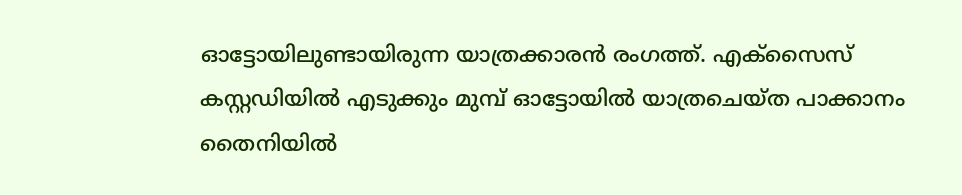ഓട്ടോയിലുണ്ടായിരുന്ന യാത്രക്കാരൻ രംഗത്ത്. എക്സൈസ് കസ്റ്റഡിയിൽ എടുക്കും മുമ്പ് ഓട്ടോയിൽ യാത്രചെയ്ത പാക്കാനം തൈനിയിൽ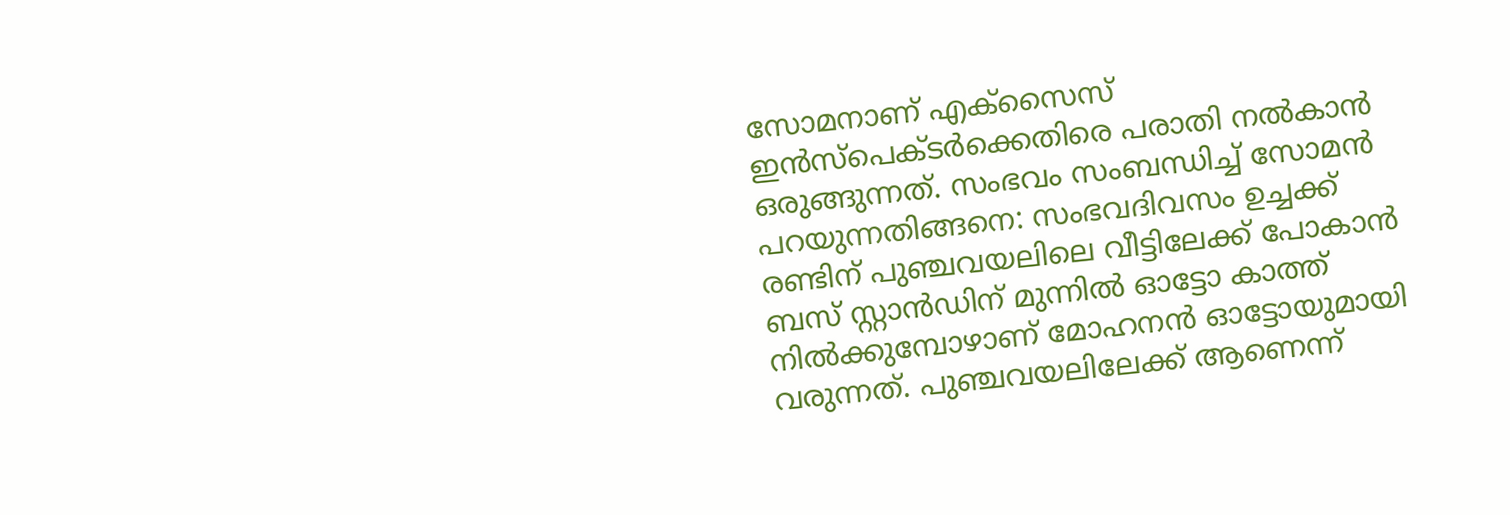സോമനാണ് എക്സൈസ് ഇൻസ്പെക്ടർക്കെതിരെ പരാതി നൽകാൻ ഒരുങ്ങുന്നത്. സംഭവം സംബന്ധിച്ച് സോമൻ പറയുന്നതിങ്ങനെ: സംഭവദിവസം ഉച്ചക്ക് രണ്ടിന് പുഞ്ചവയലിലെ വീട്ടിലേക്ക് പോകാൻ ബസ് സ്റ്റാൻഡിന് മുന്നിൽ ഓട്ടോ കാത്ത് നിൽക്കുമ്പോഴാണ് മോഹനൻ ഓട്ടോയുമായി വരുന്നത്. പുഞ്ചവയലിലേക്ക് ആണെന്ന്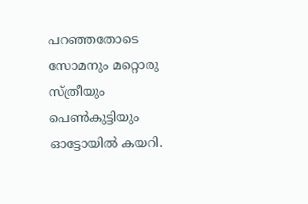പറഞ്ഞതോടെ സോമനും മറ്റൊരു സ്ത്രീയും പെൺകുട്ടിയും ഓട്ടോയിൽ കയറി.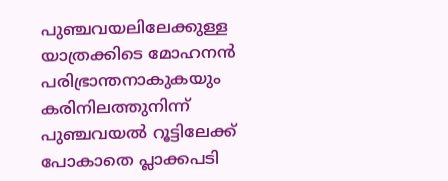പുഞ്ചവയലിലേക്കുള്ള യാത്രക്കിടെ മോഹനൻ പരിഭ്രാന്തനാകുകയും കരിനിലത്തുനിന്ന് പുഞ്ചവയൽ റൂട്ടിലേക്ക് പോകാതെ പ്ലാക്കപടി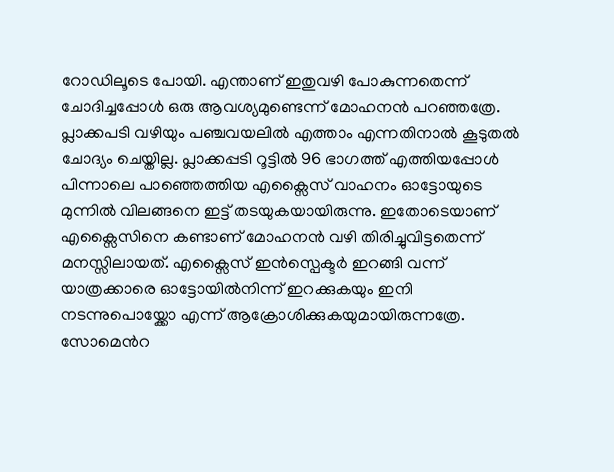റോഡിലൂടെ പോയി. എന്താണ് ഇതുവഴി പോകുന്നതെന്ന് ചോദിച്ചപ്പോൾ ഒരു ആവശ്യമുണ്ടെന്ന് മോഹനൻ പറഞ്ഞത്രേ. പ്ലാക്കപടി വഴിയും പഞ്ചവയലിൽ എത്താം എന്നതിനാൽ കൂടുതൽ ചോദ്യം ചെയ്തില്ല. പ്ലാക്കപ്പടി റൂട്ടിൽ 96 ഭാഗത്ത് എത്തിയപ്പോൾ പിന്നാലെ പാഞ്ഞെത്തിയ എക്സൈസ് വാഹനം ഓട്ടോയുടെ മുന്നിൽ വിലങ്ങനെ ഇട്ട് തടയുകയായിരുന്നു. ഇതോടെയാണ് എക്സൈസിനെ കണ്ടാണ് മോഹനൻ വഴി തിരിച്ചുവിട്ടതെന്ന് മനസ്സിലായത്. എക്സൈസ് ഇൻസ്പെക്ടർ ഇറങ്ങി വന്ന് യാത്രക്കാരെ ഓട്ടോയിൽനിന്ന് ഇറക്കുകയും ഇനി നടന്നുപൊയ്ക്കോ എന്ന് ആക്രോശിക്കുകയുമായിരുന്നത്രേ. സോമെൻറ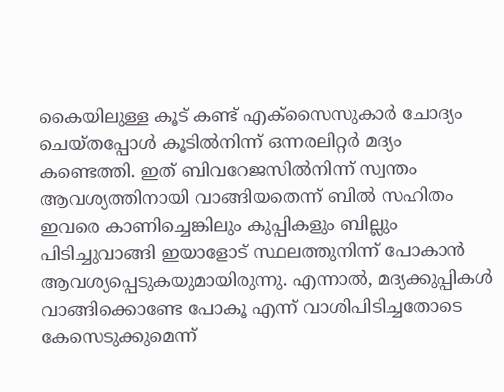കൈയിലുള്ള കൂട് കണ്ട് എക്സൈസുകാർ ചോദ്യം ചെയ്തപ്പോൾ കൂടിൽനിന്ന് ഒന്നരലിറ്റർ മദ്യം കണ്ടെത്തി. ഇത് ബിവറേജസിൽനിന്ന് സ്വന്തം ആവശ്യത്തിനായി വാങ്ങിയതെന്ന് ബിൽ സഹിതം ഇവരെ കാണിച്ചെങ്കിലും കുപ്പികളും ബില്ലും പിടിച്ചുവാങ്ങി ഇയാളോട് സ്ഥലത്തുനിന്ന് പോകാൻ ആവശ്യപ്പെടുകയുമായിരുന്നു. എന്നാൽ, മദ്യക്കുപ്പികൾ വാങ്ങിക്കൊണ്ടേ പോകൂ എന്ന് വാശിപിടിച്ചതോടെ കേസെടുക്കുമെന്ന്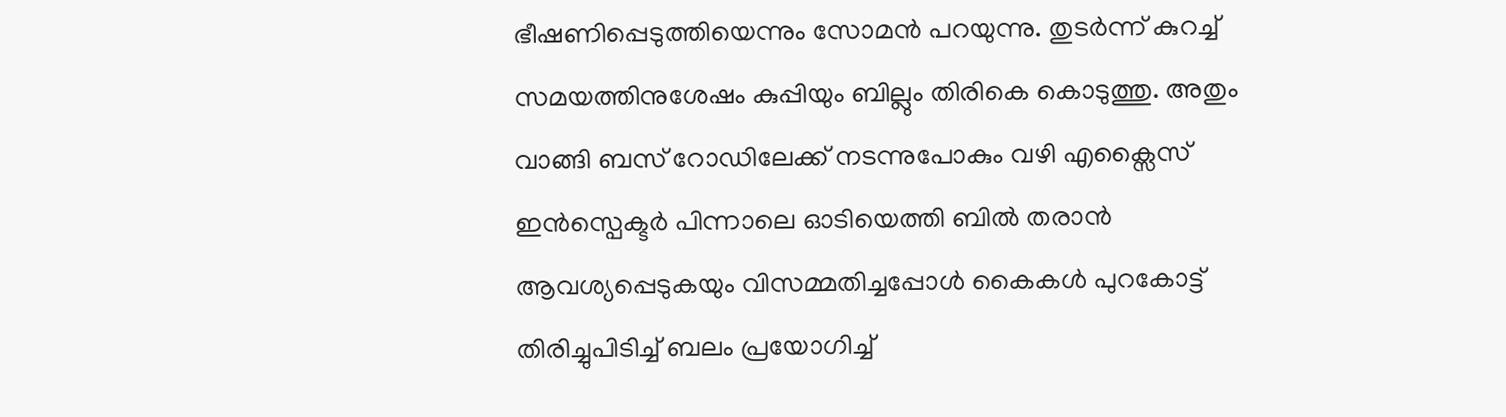ഭീഷണിപ്പെടുത്തിയെന്നും സോമൻ പറയുന്നു. തുടർന്ന് കുറച്ച് സമയത്തിനുശേഷം കുപ്പിയും ബില്ലും തിരികെ കൊടുത്തു. അതും വാങ്ങി ബസ് റോഡിലേക്ക് നടന്നുപോകും വഴി എക്സൈസ് ഇൻസ്പെക്ടർ പിന്നാലെ ഓടിയെത്തി ബിൽ തരാൻ ആവശ്യപ്പെടുകയും വിസമ്മതിച്ചപ്പോൾ കൈകൾ പുറകോട്ട് തിരിച്ചുപിടിച്ച് ബലം പ്രയോഗിച്ച്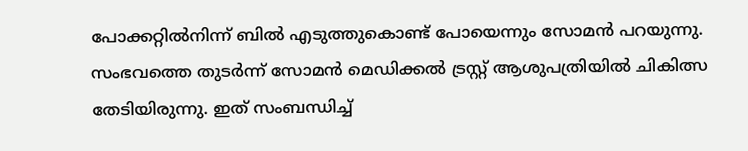പോക്കറ്റിൽനിന്ന് ബിൽ എടുത്തുകൊണ്ട് പോയെന്നും സോമൻ പറയുന്നു. സംഭവത്തെ തുടർന്ന് സോമൻ മെഡിക്കൽ ട്രസ്റ്റ് ആശുപത്രിയിൽ ചികിത്സ തേടിയിരുന്നു. ഇത് സംബന്ധിച്ച്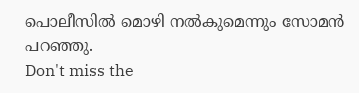പൊലീസിൽ മൊഴി നൽകുമെന്നും സോമൻ പറഞ്ഞു.
Don't miss the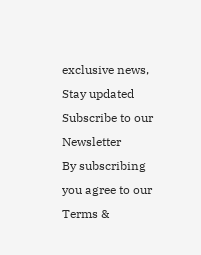exclusive news, Stay updated
Subscribe to our Newsletter
By subscribing you agree to our Terms &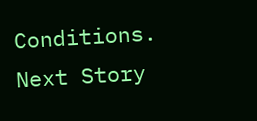Conditions.
Next Story